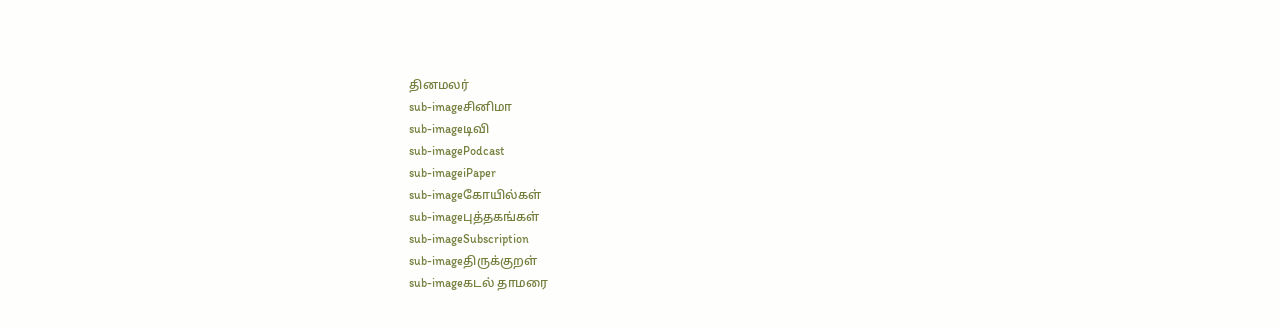தினமலர்
sub-imageசினிமா
sub-imageடிவி
sub-imagePodcast
sub-imageiPaper
sub-imageகோயில்கள்
sub-imageபுத்தகங்கள்
sub-imageSubscription
sub-imageதிருக்குறள்
sub-imageகடல் தாமரை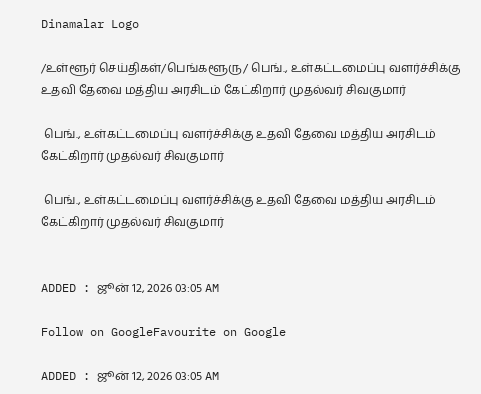Dinamalar Logo

/உள்ளூர் செய்திகள்/பெங்களூரு/ பெங்., உள்கட்டமைப்பு வளர்ச்சிக்கு உதவி தேவை மத்திய அரசிடம் கேட்கிறார் முதல்வர் சிவகுமார்

 பெங்., உள்கட்டமைப்பு வளர்ச்சிக்கு உதவி தேவை மத்திய அரசிடம் கேட்கிறார் முதல்வர் சிவகுமார்

 பெங்., உள்கட்டமைப்பு வளர்ச்சிக்கு உதவி தேவை மத்திய அரசிடம் கேட்கிறார் முதல்வர் சிவகுமார்


ADDED : ஜூன் 12, 2026 03:05 AM

Follow on GoogleFavourite on Google

ADDED : ஜூன் 12, 2026 03:05 AM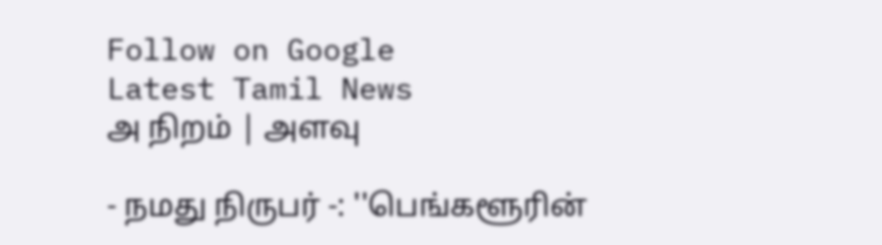Follow on Google
Latest Tamil News
அ நிறம் | அளவு

- நமது நிருபர் -: ''பெங்களூரின்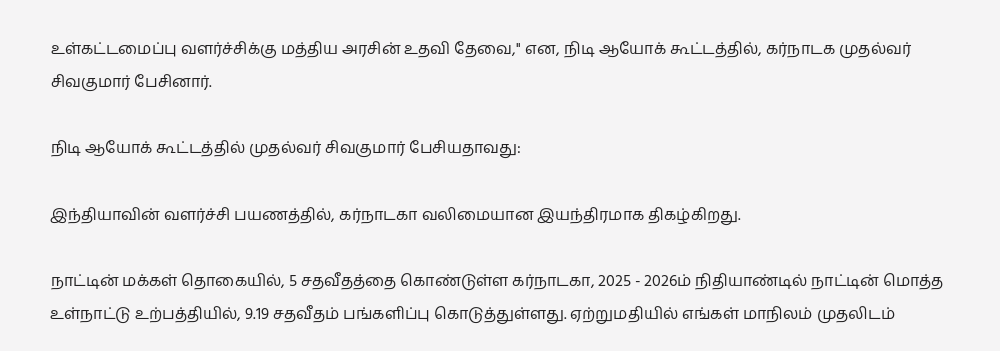உள்கட்டமைப்பு வளர்ச்சிக்கு மத்திய அரசின் உதவி தேவை,'' என, நிடி ஆயோக் கூட்டத்தில், கர்நாடக முதல்வர் சிவகுமார் பேசினார்.

நிடி ஆயோக் கூட்டத்தில் முதல்வர் சிவகுமார் பேசியதாவது:

இந்தியாவின் வளர்ச்சி பயணத்தில், கர்நாடகா வலிமையான இயந்திரமாக திகழ்கிறது.

நாட்டின் மக்கள் தொகையில், 5 சதவீதத்தை கொண்டுள்ள கர்நாடகா, 2025 - 2026ம் நிதியாண்டில் நாட்டின் மொத்த உள்நாட்டு உற்பத்தியில், 9.19 சதவீதம் பங்களிப்பு கொடுத்துள்ளது. ஏற்றுமதியில் எங்கள் மாநிலம் முதலிடம்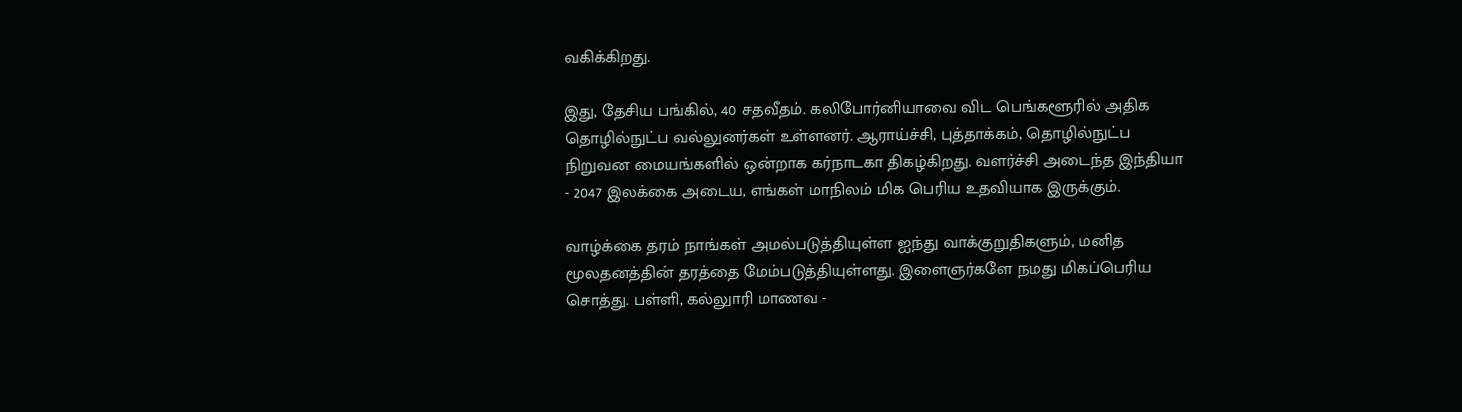வகிக்கிறது.

இது, தேசிய பங்கில், 40 சதவீதம். கலிபோர்னியாவை விட பெங்களூரில் அதிக தொழில்நுட்ப வல்லுனர்கள் உள்ளனர். ஆராய்ச்சி, புத்தாக்கம், தொழில்நுட்ப நிறுவன மையங்களில் ஒன்றாக கர்நாடகா திகழ்கிறது. வளர்ச்சி அடைந்த இந்தியா - 2047 இலக்கை அடைய, எங்கள் மாநிலம் மிக பெரிய உதவியாக இருக்கும்.

வாழ்க்கை தரம் நாங்கள் அமல்படுத்தியுள்ள ஐந்து வாக்குறுதிகளும், மனித மூலதனத்தின் தரத்தை மேம்படுத்தியுள்ளது. இளைஞர்களே நமது மிகப்பெரிய சொத்து. பள்ளி, கல்லுாரி மாணவ -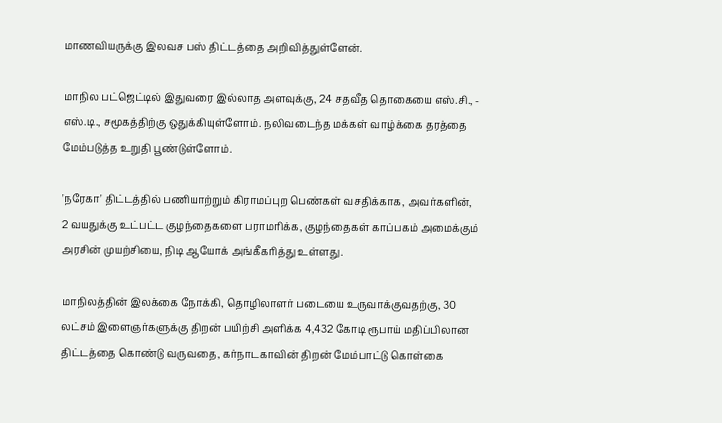மாணவியருக்கு இலவச பஸ் திட்டத்தை அறிவித்துள்ளேன்.

மாநில பட்ஜெட்டில் இதுவரை இல்லாத அளவுக்கு, 24 சதவீத தொகையை எஸ்.சி., - எஸ்.டி., சமூகத்திற்கு ஒதுக்கியுள்ளோம். நலிவடைந்த மக்கள் வாழ்க்கை தரத்தை மேம்படுத்த உறுதி பூண்டுள்ளோம்.

'நரேகா' திட்டத்தில் பணியாற்றும் கிராமப்புற பெண்கள் வசதிக்காக, அவர்களின், 2 வயதுக்கு உட்பட்ட குழந்தைகளை பராமரிக்க, குழந்தைகள் காப்பகம் அமைக்கும் அரசின் முயற்சியை, நிடி ஆயோக் அங்கீகரித்து உள்ளது.

மாநிலத்தின் இலக்கை நோக்கி, தொழிலாளர் படையை உருவாக்குவதற்கு, 30 லட்சம் இளைஞர்களுக்கு திறன் பயிற்சி அளிக்க 4,432 கோடி ரூபாய் மதிப்பிலான திட்டத்தை கொண்டு வருவதை, கர்நாடகாவின் திறன் மேம்பாட்டு கொள்கை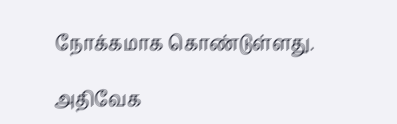நோக்கமாக கொண்டுள்ளது.

அதிவேக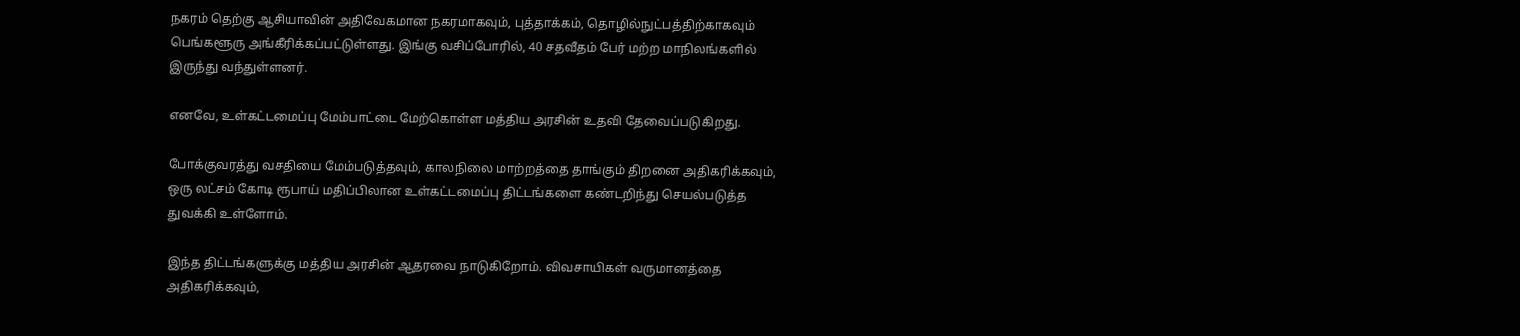நகரம் தெற்கு ஆசியாவின் அதிவேகமான நகரமாகவும், புத்தாக்கம், தொழில்நுட்பத்திற்காகவும் பெங்களூரு அங்கீரிக்கப்பட்டுள்ளது. இங்கு வசிப்போரில், 40 சதவீதம் பேர் மற்ற மாநிலங்களில் இருந்து வந்துள்ளனர்.

எனவே, உள்கட்டமைப்பு மேம்பாட்டை மேற்கொள்ள மத்திய அரசின் உதவி தேவைப்படுகிறது.

போக்குவரத்து வசதியை மேம்படுத்தவும், காலநிலை மாற்றத்தை தாங்கும் திறனை அதிகரிக்கவும், ஒரு லட்சம் கோடி ரூபாய் மதிப்பிலான உள்கட்டமைப்பு திட்டங்களை கண்டறிந்து செயல்படுத்த துவக்கி உள்ளோம்.

இந்த திட்டங்களுக்கு மத்திய அரசின் ஆதரவை நாடுகிறோம். விவசாயிகள் வருமானத்தை அதிகரிக்கவும்,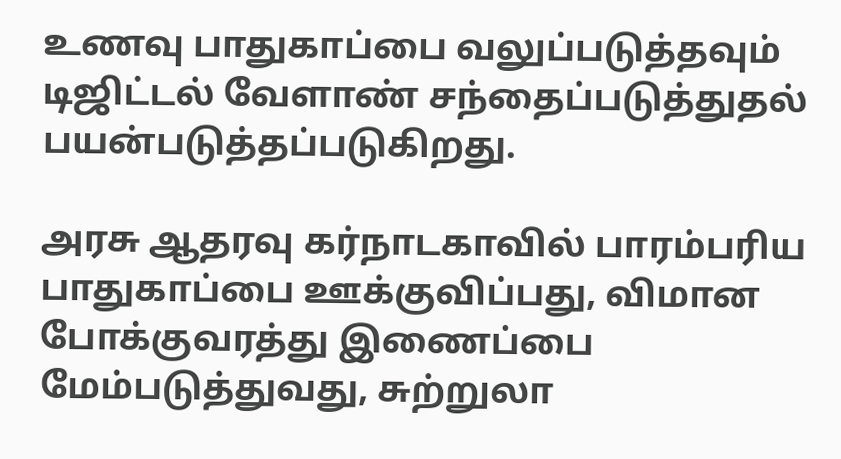உணவு பாதுகாப்பை வலுப்படுத்தவும் டிஜிட்டல் வேளாண் சந்தைப்படுத்துதல் பயன்படுத்தப்படுகிறது.

அரசு ஆதரவு கர்நாடகாவில் பாரம்பரிய பாதுகாப்பை ஊக்குவிப்பது, விமான போக்குவரத்து இணைப்பை மேம்படுத்துவது, சுற்றுலா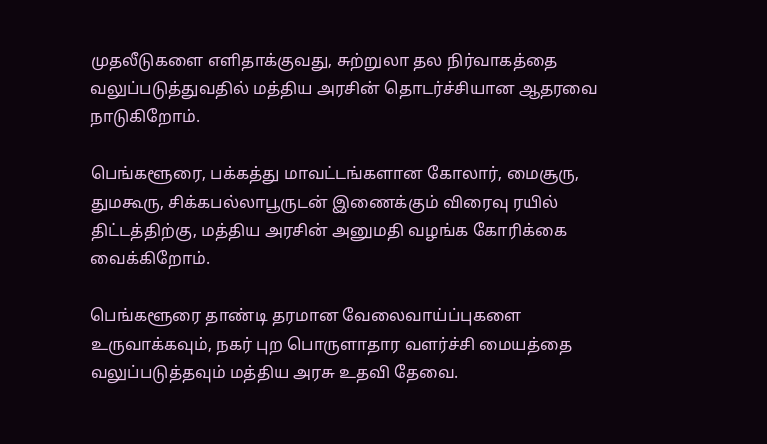முதலீடுகளை எளிதாக்குவது, சுற்றுலா தல நிர்வாகத்தை வலுப்படுத்துவதில் மத்திய அரசின் தொடர்ச்சியான ஆதரவை நாடுகிறோம்.

பெங்களூரை, பக்கத்து மாவட்டங்களான கோலார், மைசூரு, துமகூரு, சிக்கபல்லாபூருடன் இணைக்கும் விரைவு ரயில் திட்டத்திற்கு, மத்திய அரசின் அனுமதி வழங்க கோரிக்கை வைக்கிறோம்.

பெங்களூரை தாண்டி தரமான வேலைவாய்ப்புகளை உருவாக்கவும், நகர் புற பொருளாதார வளர்ச்சி மையத்தை வலுப்படுத்தவும் மத்திய அரசு உதவி தேவை.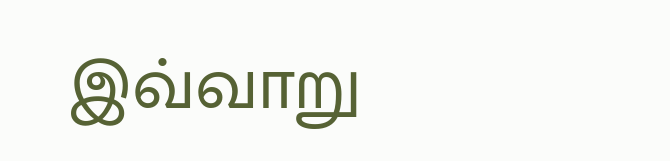இவ்வாறு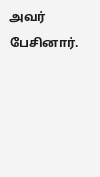அவர் பேசினார்.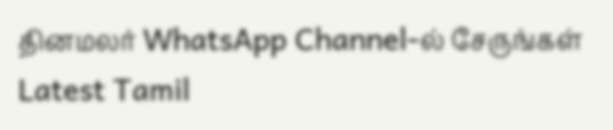தினமலர் WhatsApp Channel-ல் சேருங்கள்
Latest Tamil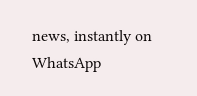news, instantly on WhatsApp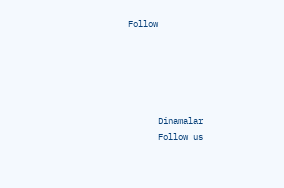Follow





      Dinamalar
      Follow us